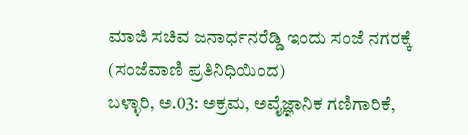ಮಾಜಿ ಸಚಿವ ಜನಾರ್ಧನರೆಡ್ಡಿ ಇಂದು ಸಂಜೆ ನಗರಕ್ಕೆ
(ಸಂಜೆವಾಣಿ ಪ್ರತಿನಿಧಿಯಿಂದ)
ಬಳ್ಳಾರಿ, ಅ.03: ಅಕ್ರಮ, ಅವೈಜ್ಞಾನಿಕ ಗಣಿಗಾರಿಕೆ,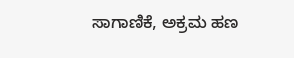ಸಾಗಾಣಿಕೆ, ಅಕ್ರಮ ಹಣ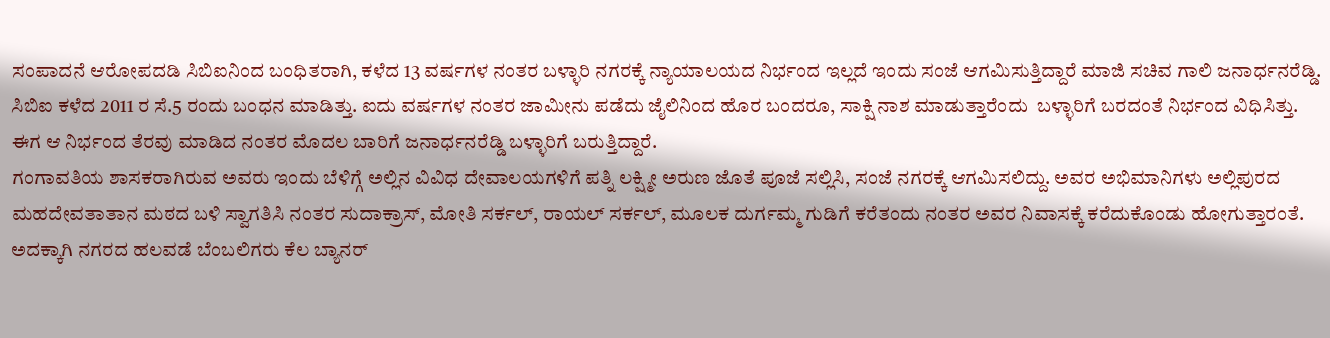ಸಂಪಾದನೆ ಆರೋಪದಡಿ ಸಿಬಿಐನಿಂದ ಬಂಧಿತರಾಗಿ, ಕಳೆದ 13 ವರ್ಷಗಳ ನಂತರ ಬಳ್ಳಾರಿ ನಗರಕ್ಕೆ ನ್ಯಾಯಾಲಯದ ನಿರ್ಭಂದ ಇಲ್ಲದೆ ಇಂದು ಸಂಜೆ ಆಗಮಿಸುತ್ತಿದ್ದಾರೆ ಮಾಜಿ ಸಚಿವ ಗಾಲಿ ಜನಾರ್ಧನರೆಡ್ಡಿ.
ಸಿಬಿಐ ಕಳೆದ 2011 ರ ಸೆ.5 ರಂದು ಬಂಧನ‌ ಮಾಡಿತ್ತು. ಐದು ವರ್ಷಗಳ ನಂತರ ಜಾಮೀನು ಪಡೆದು ಜೈಲಿನಿಂದ ಹೊರ ಬಂದರೂ, ಸಾಕ್ಷಿ ನಾಶ ಮಾಡುತ್ತಾರೆಂದು  ಬಳ್ಳಾರಿಗೆ ಬರದಂತೆ ನಿರ್ಭಂದ ವಿಧಿಸಿತ್ತು.
ಈಗ ಆ ನಿರ್ಭಂದ ತೆರವು ಮಾಡಿದ ನಂತರ ಮೊದಲ ಬಾರಿಗೆ ಜನಾರ್ಧನರೆಡ್ಡಿ ಬಳ್ಳಾರಿಗೆ ಬರುತ್ತಿದ್ದಾರೆ‌.
ಗಂಗಾವತಿಯ ಶಾಸಕರಾಗಿರುವ ಅವರು ಇಂದು ಬೆಳಿಗ್ಗೆ ಅಲ್ಲಿನ ವಿವಿಧ ದೇವಾಲಯಗಳಿಗೆ ಪತ್ನಿ ಲಕ್ಷ್ಮೀ ಅರುಣ ಜೊತೆ ಪೂಜೆ ಸಲ್ಲಿಸಿ, ಸಂಜೆ ನಗರಕ್ಕೆ ಆಗಮಿಸಲಿದ್ದು. ಅವರ ಅಭಿಮಾನಿಗಳು ಅಲ್ಲಿಪುರದ ಮಹದೇವತಾತಾನ ಮಠದ ಬಳಿ ಸ್ವಾಗತಿಸಿ ನಂತರ ಸುದಾಕ್ರಾಸ್, ಮೋತಿ ಸರ್ಕಲ್, ರಾಯಲ್ ಸರ್ಕಲ್, ಮೂಲಕ ದುರ್ಗಮ್ಮ ಗುಡಿಗೆ ಕರೆತಂದು ನಂತರ ಅವರ ನಿವಾಸಕ್ಕೆ ಕರೆದುಕೊಂಡು ಹೋಗುತ್ತಾರಂತೆ.  ಅದಕ್ಕಾಗಿ ನಗರದ ಹಲವಡೆ ಬೆಂಬಲಿಗರು ಕೆಲ ಬ್ಯಾನರ್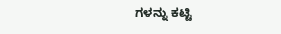ಗಳನ್ನು ಕಟ್ಟಿ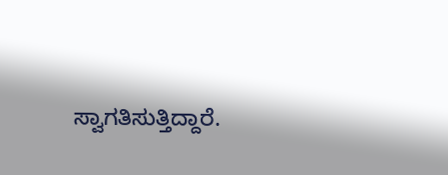ಸ್ವಾಗತಿಸುತ್ತಿದ್ದಾರೆ.